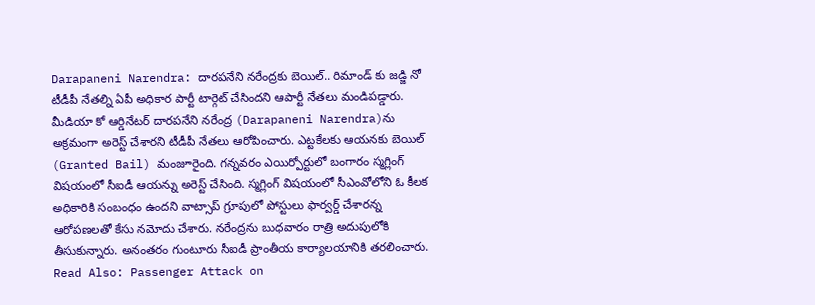Darapaneni Narendra: దారపనేని నరేంద్రకు బెయిల్.. రిమాండ్ కు జడ్జి నో
టీడీపీ నేతల్ని ఏపీ అధికార పార్టీ టార్గెట్ చేసిందని ఆపార్టీ నేతలు మండిపడ్డారు. మీడియా కో ఆర్డినేటర్ దారపనేని నరేంద్ర (Darapaneni Narendra)ను అక్రమంగా అరెస్ట్ చేశారని టీడీపీ నేతలు ఆరోపించారు. ఎట్టకేలకు ఆయనకు బెయిల్ (Granted Bail) మంజూరైంది. గన్నవరం ఎయిర్పోర్టులో బంగారం స్మగ్లింగ్ విషయంలో సీఐడీ ఆయన్ను అరెస్ట్ చేసింది. స్మగ్లింగ్ విషయంలో సీఎంవోలోని ఓ కీలక అధికారికి సంబంధం ఉందని వాట్సాప్ గ్రూపులో పోస్టులు ఫార్వర్డ్ చేశారన్న ఆరోపణలతో కేసు నమోదు చేశారు. నరేంద్రను బుధవారం రాత్రి అదుపులోకి తీసుకున్నారు. అనంతరం గుంటూరు సీఐడీ ప్రాంతీయ కార్యాలయానికి తరలించారు.
Read Also: Passenger Attack on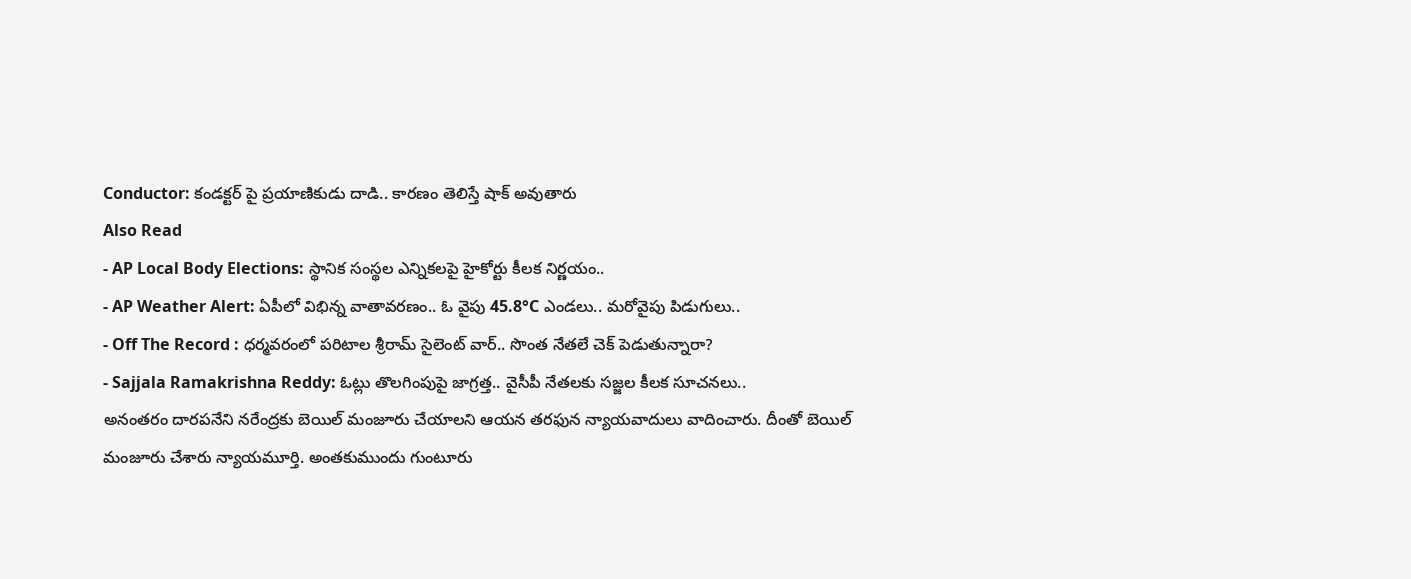Conductor: కండక్టర్ పై ప్రయాణికుడు దాడి.. కారణం తెలిస్తే షాక్ అవుతారు
Also Read
- AP Local Body Elections: స్థానిక సంస్థల ఎన్నికలపై హైకోర్టు కీలక నిర్ణయం..
- AP Weather Alert: ఏపీలో విభిన్న వాతావరణం.. ఓ వైపు 45.8°C ఎండలు.. మరోవైపు పిడుగులు..
- Off The Record : ధర్మవరంలో పరిటాల శ్రీరామ్ సైలెంట్ వార్.. సొంత నేతలే చెక్ పెడుతున్నారా?
- Sajjala Ramakrishna Reddy: ఓట్లు తొలగింపుపై జాగ్రత్త.. వైసీపీ నేతలకు సజ్జల కీలక సూచనలు..
అనంతరం దారపనేని నరేంద్రకు బెయిల్ మంజూరు చేయాలని ఆయన తరఫున న్యాయవాదులు వాదించారు. దీంతో బెయిల్ మంజూరు చేశారు న్యాయమూర్తి. అంతకుముందు గుంటూరు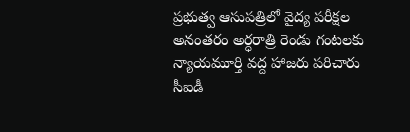ప్రభుత్వ ఆసుపత్రిలో వైద్య పరీక్షల అనంతరం అర్ధరాత్రి రెండు గంటలకు న్యాయమూర్తి వద్ద హాజరు పరిచారు సీఐడీ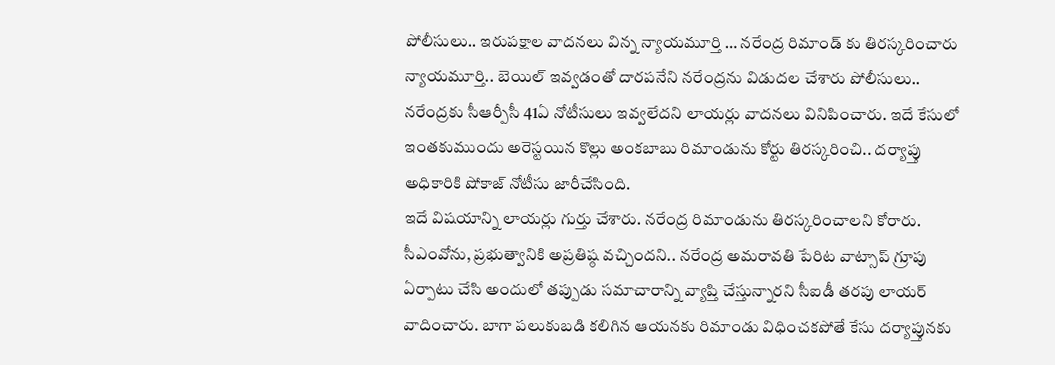పోలీసులు.. ఇరుపక్షాల వాదనలు విన్న న్యాయమూర్తి … నరేంద్ర రిమాండ్ కు తిరస్కరించారు న్యాయమూర్తి.. బెయిల్ ఇవ్వడంతో దారపనేని నరేంద్రను విడుదల చేశారు పోలీసులు.. నరేంద్రకు సీఆర్పీసీ 41ఏ నోటీసులు ఇవ్వలేదని లాయర్లు వాదనలు వినిపించారు. ఇదే కేసులో ఇంతకుముందు అరెస్టయిన కొల్లు అంకబాబు రిమాండును కోర్టు తిరస్కరించి.. దర్యాప్తు అధికారికి షోకాజ్ నోటీసు జారీచేసింది.
ఇదే విషయాన్ని లాయర్లు గుర్తు చేశారు. నరేంద్ర రిమాండును తిరస్కరించాలని కోరారు. సీఎంవోను, ప్రభుత్వానికి అప్రతిష్ఠ వచ్చిందని.. నరేంద్ర అమరావతి పేరిట వాట్సాప్ గ్రూపు ఏర్పాటు చేసి అందులో తప్పుడు సమాచారాన్ని వ్యాప్తి చేస్తున్నారని సీఐడీ తరపు లాయర్ వాదించారు. బాగా పలుకుబడి కలిగిన ఆయనకు రిమాండు విధించకపోతే కేసు దర్యాప్తునకు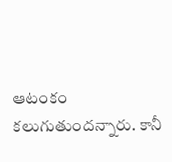ఆటంకం కలుగుతుందన్నారు. కానీ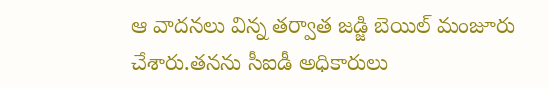ఆ వాదనలు విన్న తర్వాత జడ్జి బెయిల్ మంజూరు చేశారు.తనను సీఐడీ అధికారులు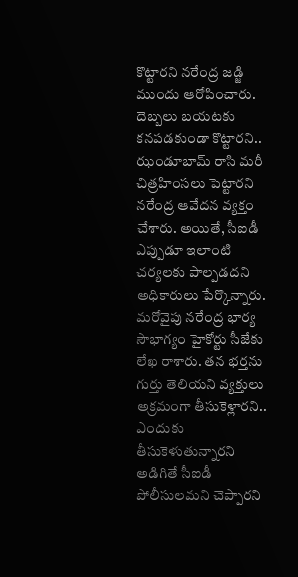కొట్టారని నరేంద్ర జడ్జి ముందు ఆరోపించారు. దెబ్బలు బయటకు కనపడకుండా కొట్టారని.. ఝండూబామ్ రాసి మరీ చిత్రహింసలు పెట్టారని నరేంద్ర ఆవేదన వ్యక్తం చేశారు. అయితే, సీఐడీ ఎప్పుడూ ఇలాంటి చర్యలకు పాల్పడదని అధికారులు పేర్కొన్నారు.
మరోవైపు నరేంద్ర భార్య సౌభాగ్యం హైకోర్టు సీజేకు లేఖ రాశారు. తన భర్తను గుర్తు తెలియని వ్యక్తులు అక్రమంగా తీసుకెళ్లారని.. ఎందుకు తీసుకెళుతున్నారని అడిగితే సీఐడీ పోలీసులమని చెప్పారని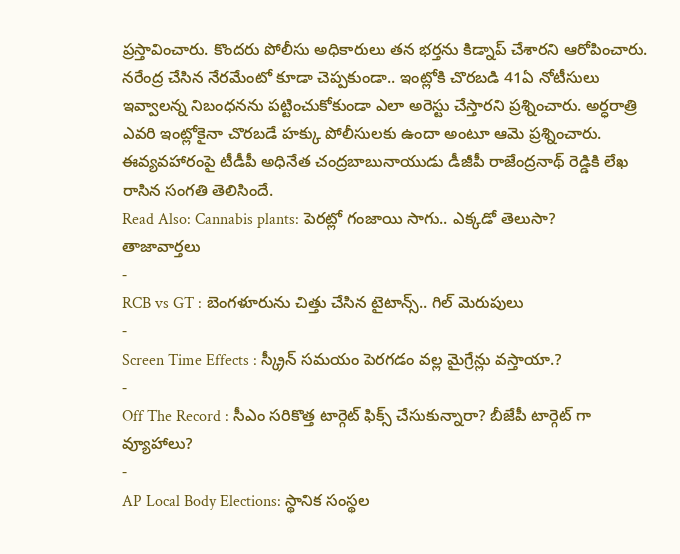ప్రస్తావించారు. కొందరు పోలీసు అధికారులు తన భర్తను కిడ్నాప్ చేశారని ఆరోపించారు. నరేంద్ర చేసిన నేరమేంటో కూడా చెప్పకుండా.. ఇంట్లోకి చొరబడి 41ఏ నోటీసులు ఇవ్వాలన్న నిబంధనను పట్టించుకోకుండా ఎలా అరెస్టు చేస్తారని ప్రశ్నించారు. అర్ధరాత్రి ఎవరి ఇంట్లోకైనా చొరబడే హక్కు పోలీసులకు ఉందా అంటూ ఆమె ప్రశ్నించారు. ఈవ్యవహారంపై టీడీపీ అధినేత చంద్రబాబునాయుడు డీజీపీ రాజేంద్రనాథ్ రెడ్డికి లేఖ రాసిన సంగతి తెలిసిందే.
Read Also: Cannabis plants: పెరట్లో గంజాయి సాగు.. ఎక్కడో తెలుసా?
తాజావార్తలు
-
RCB vs GT : బెంగళూరును చిత్తు చేసిన టైటాన్స్.. గిల్ మెరుపులు
-
Screen Time Effects : స్క్రీన్ సమయం పెరగడం వల్ల మైగ్రేన్లు వస్తాయా.?
-
Off The Record : సీఎం సరికొత్త టార్గెట్ ఫిక్స్ చేసుకున్నారా? బీజేపీ టార్గెట్ గా వ్యూహాలు?
-
AP Local Body Elections: స్థానిక సంస్థల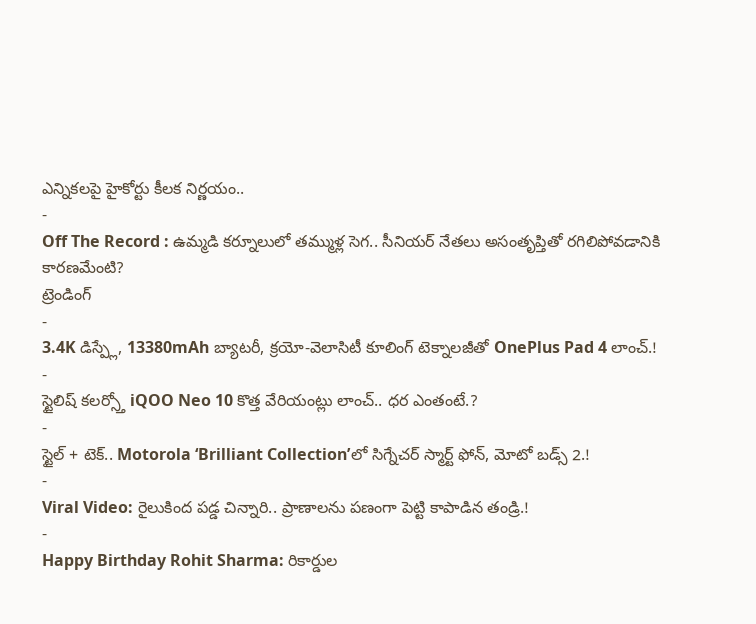ఎన్నికలపై హైకోర్టు కీలక నిర్ణయం..
-
Off The Record : ఉమ్మడి కర్నూలులో తమ్ముళ్ల సెగ.. సీనియర్ నేతలు అసంతృప్తితో రగిలిపోవడానికి కారణమేంటి?
ట్రెండింగ్
-
3.4K డిస్ప్లే, 13380mAh బ్యాటరీ, క్రయో-వెలాసిటీ కూలింగ్ టెక్నాలజీతో OnePlus Pad 4 లాంచ్.!
-
స్టైలిష్ కలర్స్తో iQOO Neo 10 కొత్త వేరియంట్లు లాంచ్.. ధర ఎంతంటే.?
-
స్టైల్ + టెక్.. Motorola ‘Brilliant Collection’లో సిగ్నేచర్ స్మార్ట్ ఫోన్, మోటో బడ్స్ 2.!
-
Viral Video: రైలుకింద పడ్డ చిన్నారి.. ప్రాణాలను పణంగా పెట్టి కాపాడిన తండ్రి.!
-
Happy Birthday Rohit Sharma: రికార్డుల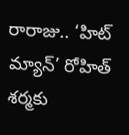రారాజు.. ‘హిట్ మ్యాన్’ రోహిత్ శర్మకు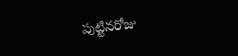పుట్టినరోజు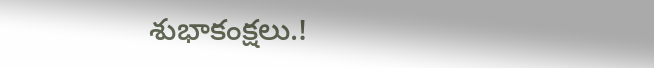శుభాకంక్షలు.!